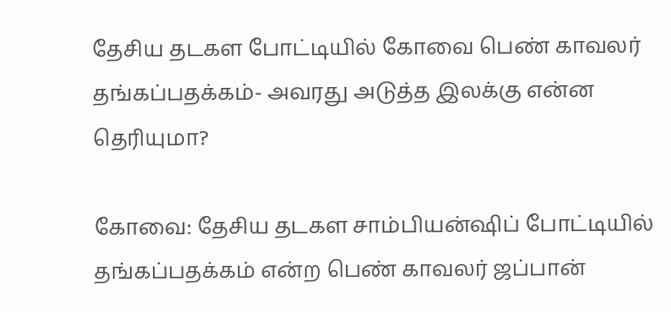தேசிய தடகள போட்டியில் கோவை பெண் காவலர் தங்கப்பதக்கம்- அவரது அடுத்த இலக்கு என்ன தெரியுமா?

கோவை: தேசிய தடகள சாம்பியன்ஷிப் போட்டியில் தங்கப்பதக்கம் என்ற பெண் காவலர் ஜப்பான்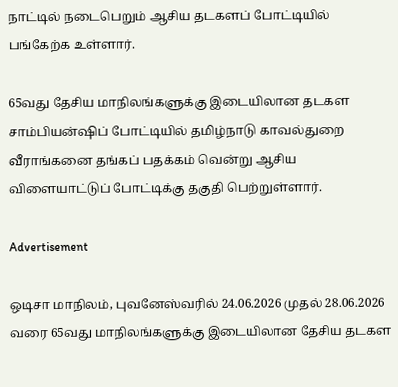நாட்டில் நடைபெறும் ஆசிய தடகளப் போட்டியில் பங்கேற்க உள்ளார்.

65வது தேசிய மாநிலங்களுக்கு இடையிலான தடகள சாம்பியன்ஷிப் போட்டியில் தமிழ்நாடு காவல்துறை வீராங்கனை தங்கப் பதக்கம் வென்று ஆசிய விளையாட்டுப் போட்டிக்கு தகுதி பெற்றுள்ளார்.

Advertisement

ஒடிசா மாநிலம், புவனேஸ்வரில் 24.06.2026 முதல் 28.06.2026 வரை 65வது மாநிலங்களுக்கு இடையிலான தேசிய தடகள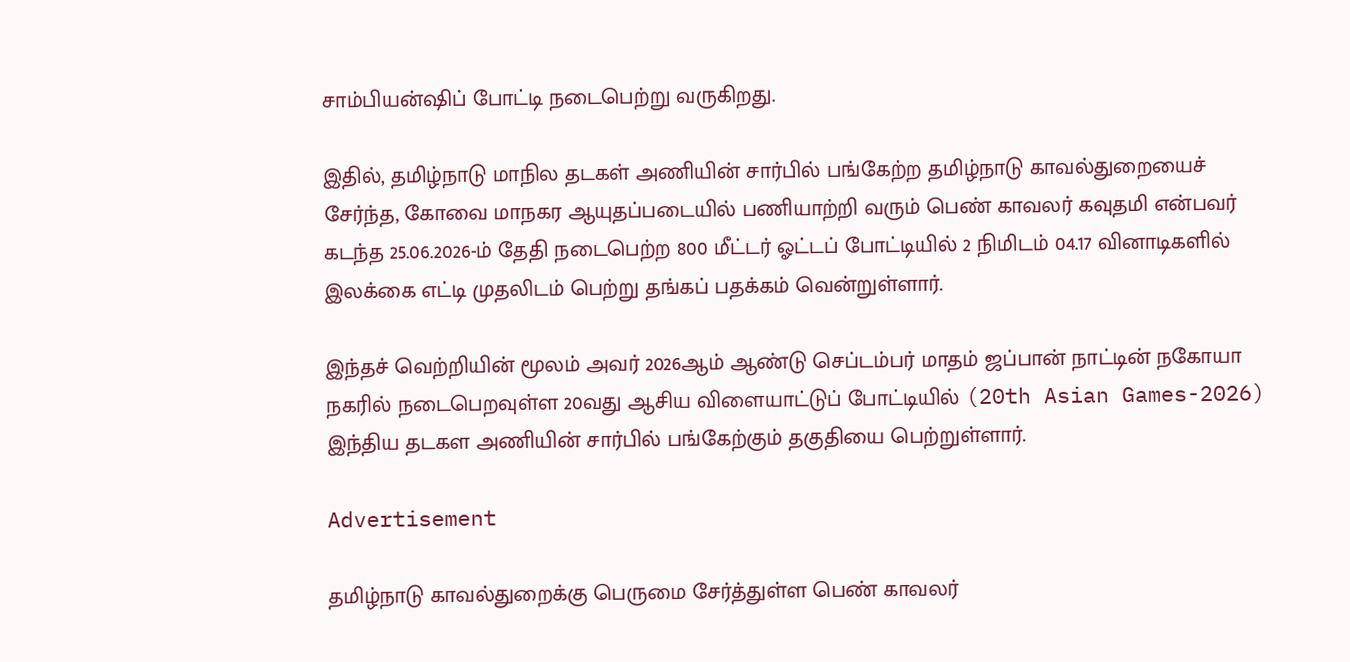சாம்பியன்ஷிப் போட்டி நடைபெற்று வருகிறது.

இதில், தமிழ்நாடு மாநில தடகள் அணியின் சார்பில் பங்கேற்ற தமிழ்நாடு காவல்துறையைச் சேர்ந்த, கோவை மாநகர ஆயுதப்படையில் பணியாற்றி வரும் பெண் காவலர் கவுதமி என்பவர் கடந்த 25.06.2026-ம் தேதி நடைபெற்ற 800 மீட்டர் ஓட்டப் போட்டியில் 2 நிமிடம் 04.17 வினாடிகளில் இலக்கை எட்டி முதலிடம் பெற்று தங்கப் பதக்கம் வென்றுள்ளார்.

இந்தச் வெற்றியின் மூலம் அவர் 2026ஆம் ஆண்டு செப்டம்பர் மாதம் ஜப்பான் நாட்டின் நகோயா நகரில் நடைபெறவுள்ள 20வது ஆசிய விளையாட்டுப் போட்டியில் (20th Asian Games-2026) இந்திய தடகள அணியின் சார்பில் பங்கேற்கும் தகுதியை பெற்றுள்ளார்.

Advertisement

தமிழ்நாடு காவல்துறைக்கு பெருமை சேர்த்துள்ள பெண் காவலர்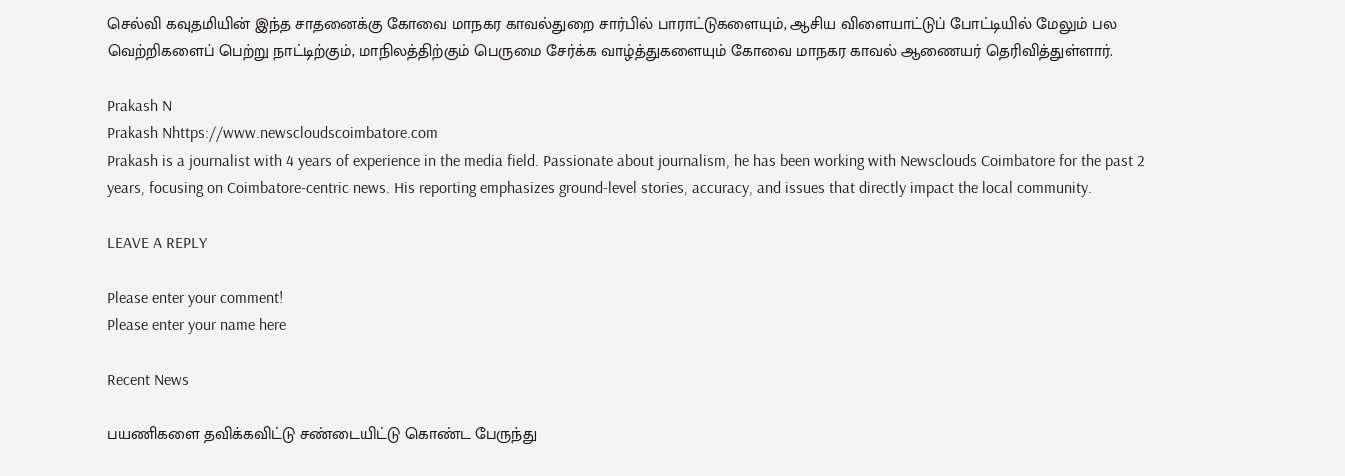செல்வி கவுதமியின் இந்த சாதனைக்கு கோவை மாநகர காவல்துறை சார்பில் பாராட்டுகளையும், ஆசிய விளையாட்டுப் போட்டியில் மேலும் பல வெற்றிகளைப் பெற்று நாட்டிற்கும், மாநிலத்திற்கும் பெருமை சேர்க்க வாழ்த்துகளையும் கோவை மாநகர காவல் ஆணையர் தெரிவித்துள்ளார்.

Prakash N
Prakash Nhttps://www.newscloudscoimbatore.com
Prakash is a journalist with 4 years of experience in the media field. Passionate about journalism, he has been working with Newsclouds Coimbatore for the past 2 years, focusing on Coimbatore-centric news. His reporting emphasizes ground-level stories, accuracy, and issues that directly impact the local community.

LEAVE A REPLY

Please enter your comment!
Please enter your name here

Recent News

பயணிகளை தவிக்கவிட்டு சண்டையிட்டு கொண்ட பேருந்து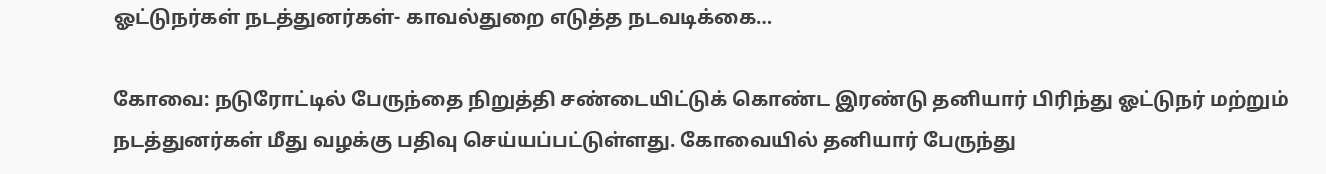ஓட்டுநர்கள் நடத்துனர்கள்- காவல்துறை எடுத்த நடவடிக்கை…

கோவை: நடுரோட்டில் பேருந்தை நிறுத்தி சண்டையிட்டுக் கொண்ட இரண்டு தனியார் பிரிந்து ஓட்டுநர் மற்றும் நடத்துனர்கள் மீது வழக்கு பதிவு செய்யப்பட்டுள்ளது. கோவையில் தனியார் பேருந்து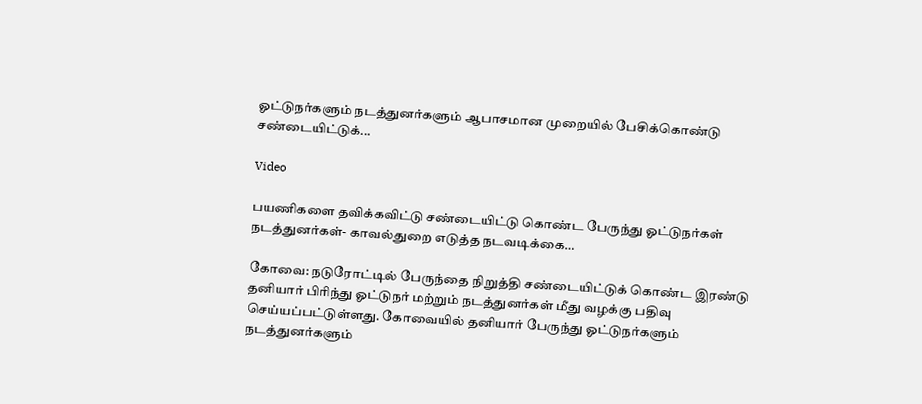ஓட்டுநர்களும் நடத்துனர்களும் ஆபாசமான முறையில் பேசிக்கொண்டு சண்டையிட்டுக்...

Video

பயணிகளை தவிக்கவிட்டு சண்டையிட்டு கொண்ட பேருந்து ஓட்டுநர்கள் நடத்துனர்கள்- காவல்துறை எடுத்த நடவடிக்கை…

கோவை: நடுரோட்டில் பேருந்தை நிறுத்தி சண்டையிட்டுக் கொண்ட இரண்டு தனியார் பிரிந்து ஓட்டுநர் மற்றும் நடத்துனர்கள் மீது வழக்கு பதிவு செய்யப்பட்டுள்ளது. கோவையில் தனியார் பேருந்து ஓட்டுநர்களும் நடத்துனர்களும்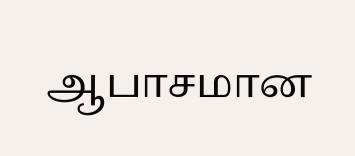ஆபாசமான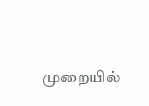முறையில்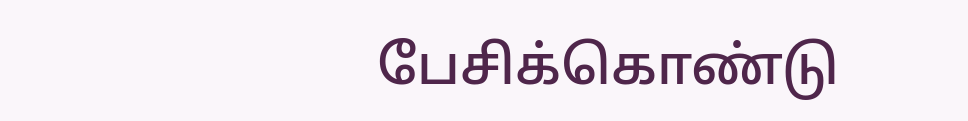பேசிக்கொண்டு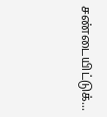சண்டையிட்டுக்...